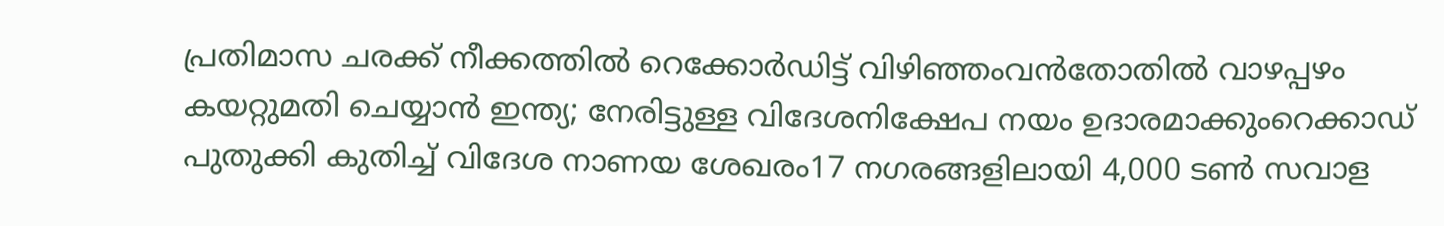പ്രതിമാസ ചരക്ക് നീക്കത്തിൽ റെക്കോർഡിട്ട് വിഴിഞ്ഞംവൻതോതിൽ വാഴപ്പഴം കയറ്റുമതി ചെയ്യാൻ ഇന്ത്യ; നേരിട്ടുള്ള വിദേശനിക്ഷേപ നയം ഉദാരമാക്കുംറെക്കാഡ് പുതുക്കി കുതിച്ച്‌ വിദേശ നാണയ ശേഖരം17 നഗരങ്ങളിലായി 4,000 ടൺ സവാള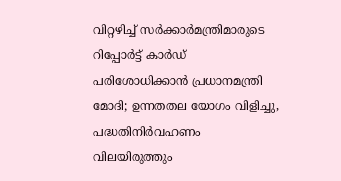വിറ്റഴിച്ച് സർക്കാർമന്ത്രിമാരുടെ റിപ്പോർട്ട് കാർഡ് പരിശോധിക്കാൻ പ്രധാനമന്ത്രി മോദി; ഉന്നതതല യോഗം വിളിച്ചു, പദ്ധതിനിർവഹണം വിലയിരുത്തും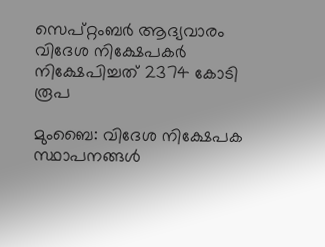സെപ്‌റ്റംബര്‍ ആദ്യവാരം വിദേശ നിക്ഷേപകര്‍ നിക്ഷേപിച്ചത് 2374 കോടി രൂപ

മുംബൈ: വിദേശ നിക്ഷേപക സ്ഥാപനങ്ങള്‍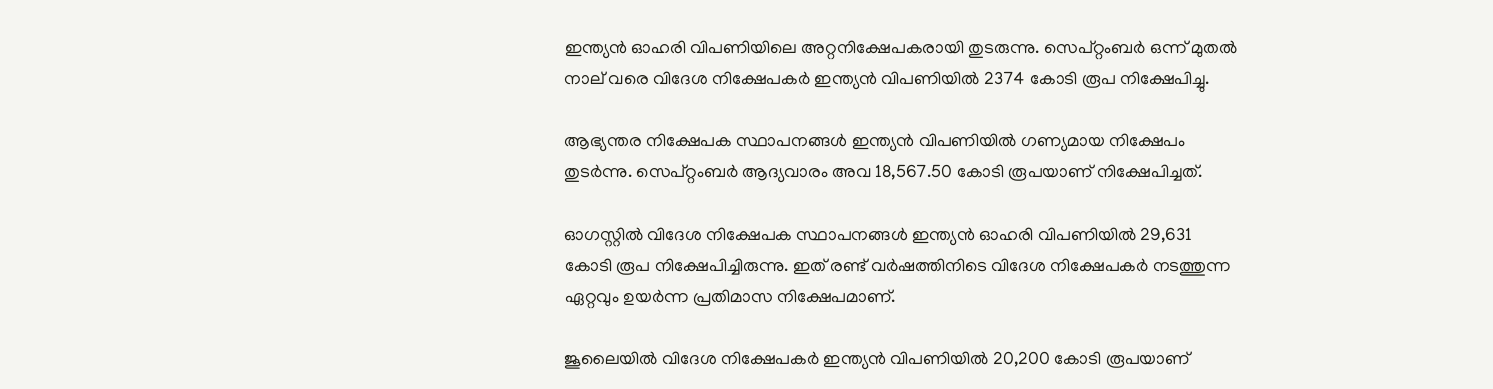ഇന്ത്യന്‍ ഓഹരി വിപണിയിലെ അറ്റനിക്ഷേപകരായി തുടരുന്നു. സെപ്‌റ്റംബര്‍ ഒന്ന്‌ മുതല്‍ നാല്‌ വരെ വിദേശ നിക്ഷേപകര്‍ ഇന്ത്യന്‍ വിപണിയില്‍ 2374 കോടി രൂപ നിക്ഷേപിച്ചു.

ആഭ്യന്തര നിക്ഷേപക സ്ഥാപനങ്ങള്‍ ഇന്ത്യന്‍ വിപണിയില്‍ ഗണ്യമായ നിക്ഷേപം തുടര്‍ന്നു. സെപ്‌റ്റംബര്‍ ആദ്യവാരം അവ 18,567.50 കോടി രൂപയാണ്‌ നിക്ഷേപിച്ചത്‌.

ഓഗസ്റ്റില്‍ വിദേശ നിക്ഷേപക സ്ഥാപനങ്ങള്‍ ഇന്ത്യന്‍ ഓഹരി വിപണിയില്‍ 29,631 കോടി രൂപ നിക്ഷേപിച്ചിരുന്നു. ഇത്‌ രണ്ട്‌ വര്‍ഷത്തിനിടെ വിദേശ നിക്ഷേപകര്‍ നടത്തുന്ന ഏറ്റവും ഉയര്‍ന്ന പ്രതിമാസ നിക്ഷേപമാണ്‌.

ജൂലൈയില്‍ വിദേശ നിക്ഷേപകര്‍ ഇന്ത്യന്‍ വിപണിയില്‍ 20,200 കോടി രൂപയാണ്‌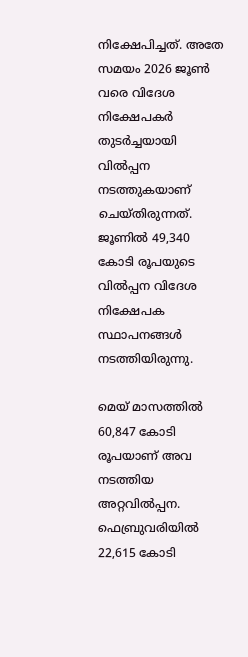നിക്ഷേപിച്ചത്‌. അതേ സമയം 2026 ജൂണ്‍ വരെ വിദേശ നിക്ഷേപകര്‍ തുടര്‍ച്ചയായി വില്‍പ്പന നടത്തുകയാണ്‌ ചെയ്‌തിരുന്നത്‌. ജൂണില്‍ 49,340 കോടി രൂപയുടെ വില്‍പ്പന വിദേശ നിക്ഷേപക സ്ഥാപനങ്ങള്‍ നടത്തിയിരുന്നു.

മെയ്‌ മാസത്തില്‍ 60,847 കോടി രൂപയാണ്‌ അവ നടത്തിയ അറ്റവില്‍പ്പന. ഫെബ്രുവരിയില്‍ 22,615 കോടി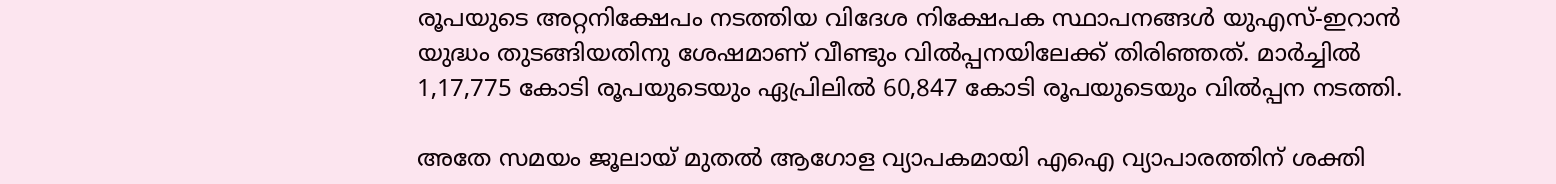രൂപയുടെ അറ്റനിക്ഷേപം നടത്തിയ വിദേശ നിക്ഷേപക സ്ഥാപനങ്ങള്‍ യുഎസ്‌-ഇറാന്‍ യുദ്ധം തുടങ്ങിയതിനു ശേഷമാണ്‌ വീണ്ടും വില്‍പ്പനയിലേക്ക്‌ തിരിഞ്ഞത്‌. മാര്‍ച്ചില്‍ 1,17,775 കോടി രൂപയുടെയും ഏപ്രിലില്‍ 60,847 കോടി രൂപയുടെയും വില്‍പ്പന നടത്തി.

അതേ സമയം ജൂലായ്‌ മുതല്‍ ആഗോള വ്യാപകമായി എഐ വ്യാപാരത്തിന്‌ ശക്തി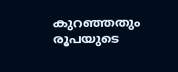കുറഞ്ഞതും രൂപയുടെ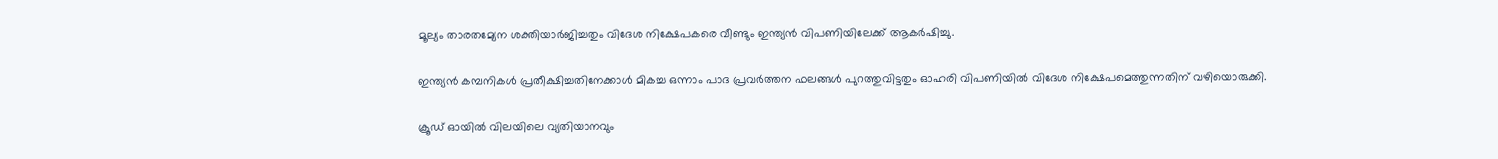മൂല്യം താരതമ്യേന ശക്തിയാര്‍ജിച്ചതും വിദേശ നിക്ഷേപകരെ വീണ്ടും ഇന്ത്യന്‍ വിപണിയിലേക്ക്‌ ആകര്‍ഷിച്ചു.

ഇന്ത്യന്‍ കമ്പനികള്‍ പ്രതീക്ഷിച്ചതിനേക്കാള്‍ മികച്ച ഒന്നാം പാദ പ്രവര്‍ത്തന ഫലങ്ങള്‍ പുറത്തുവിട്ടതും ഓഹരി വിപണിയില്‍ വിദേശ നിക്ഷേപമെത്തുന്നതിന്‌ വഴിയൊരുക്കി.

ക്രൂഡ്‌ ഓയില്‍ വിലയിലെ വ്യതിയാനവും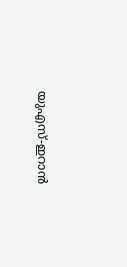യുഎസ്‌-ഇറാന്‍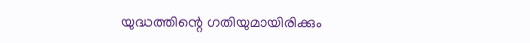യുദ്ധത്തിന്റെ ഗതിയുമായിരിക്കും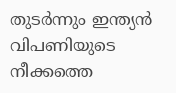തുടര്‍ന്നും ഇന്ത്യന്‍ വിപണിയുടെ നീക്കത്തെ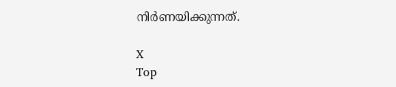നിര്‍ണയിക്കുന്നത്‌.

X
Top